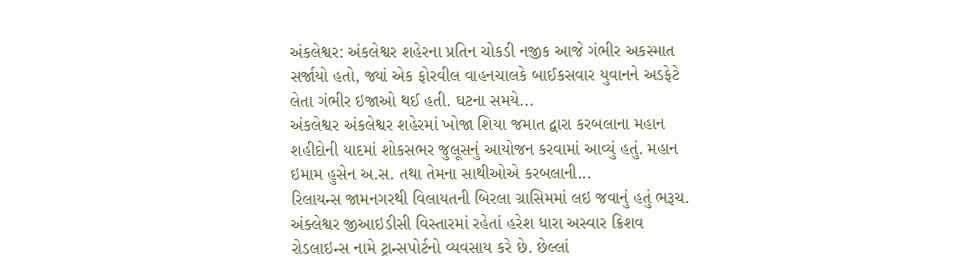અંકલેશ્વર: અંકલેશ્વર શહેરના પ્રતિન ચોકડી નજીક આજે ગંભીર અકસ્માત સર્જાયો હતો, જ્યાં એક ફોરવીલ વાહનચાલકે બાઈકસવાર યુવાનને અડફેટે લેતા ગંભીર ઇજાઓ થઈ હતી. ઘટના સમયે...
અંકલેશ્વર અંકલેશ્વર શહેરમાં ખોજા શિયા જમાત દ્વારા કરબલાના મહાન શહીદોની યાદમાં શોકસભર જુલૂસનું આયોજન કરવામાં આવ્યું હતું. મહાન ઇમામ હુસેન અ.સ. તથા તેમના સાથીઓએ કરબલાની...
રિલાયન્સ જામનગરથી વિલાયતની બિરલા ગ્રાસિમમાં લઇ જવાનું હતું ભરૂચ. અંક્લેશ્વર જીઆઇડીસી વિસ્તારમાં રહેતાં હરેશ ધારા અસ્વાર ક્રિશવ રોડલાઇન્સ નામે ટ્રાન્સપોર્ટનો વ્યવસાય કરે છે. છેલ્લાં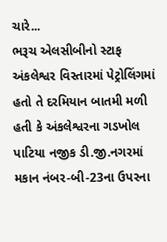ચારે...
ભરૂચ એલસીબીનો સ્ટાફ અંકલેશ્વર વિસ્તારમાં પેટ્રોલિંગમાં હતો તે દરમિયાન બાતમી મળી હતી કે અંકલેશ્વરના ગડખોલ પાટિયા નજીક ડી.જી.નગરમાં મકાન નંબર-બી-23ના ઉપરના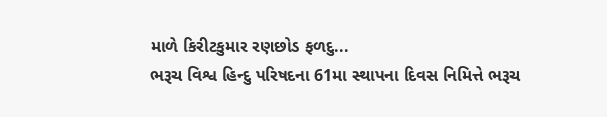માળે કિરીટકુમાર રણછોડ ફળદુ...
ભરૂચ વિશ્વ હિન્દુ પરિષદના 61મા સ્થાપના દિવસ નિમિત્તે ભરૂચ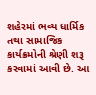શહેરમાં ભવ્ય ધાર્મિક તથા સામાજિક કાર્યક્રમોની શ્રેણી શરૂ કરવામાં આવી છે. આ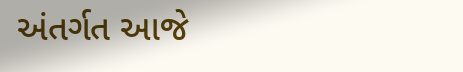અંતર્ગત આજે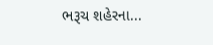ભરૂચ શહેરના...